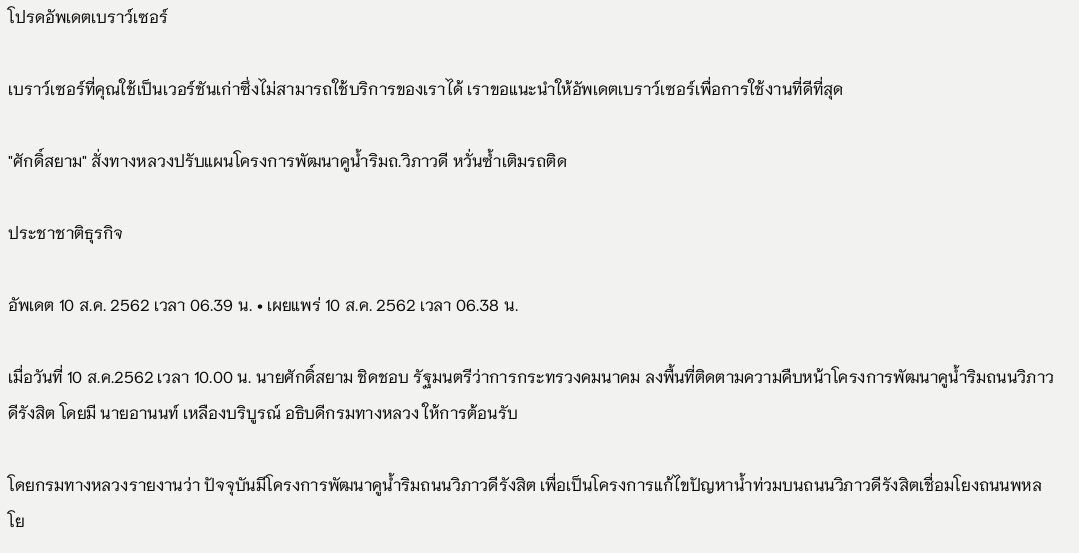โปรดอัพเดตเบราว์เซอร์

เบราว์เซอร์ที่คุณใช้เป็นเวอร์ชันเก่าซึ่งไม่สามารถใช้บริการของเราได้ เราขอแนะนำให้อัพเดตเบราว์เซอร์เพื่อการใช้งานที่ดีที่สุด

"ศักดิ์สยาม" สั่งทางหลวงปรับแผนโครงการพัฒนาคูน้ำริมถ.วิภาวดี หวั่นซ้ำเติมรถติด

ประชาชาติธุรกิจ

อัพเดต 10 ส.ค. 2562 เวลา 06.39 น. • เผยแพร่ 10 ส.ค. 2562 เวลา 06.38 น.

เมื่อวันที่ 10 ส.ค.2562 เวลา 10.00 น. นายศักดิ์สยาม ชิดชอบ รัฐมนตรีว่าการกระทรวงคมนาคม ลงพื้นที่ติดตามความคืบหน้าโครงการพัฒนาคูน้ำริมถนนวิภาวดีรังสิต โดยมี นายอานนท์ เหลืองบริบูรณ์ อธิบดีกรมทางหลวง ให้การต้อนรับ

โดยกรมทางหลวงรายงานว่า ปัจจุบันมีโครงการพัฒนาคูน้ำริมถนนวิภาวดีรังสิต เพื่อเป็นโครงการแก้ไขปัญหาน้ำท่วมบนถนนวิภาวดีรังสิตเชื่อมโยงถนนพหลโย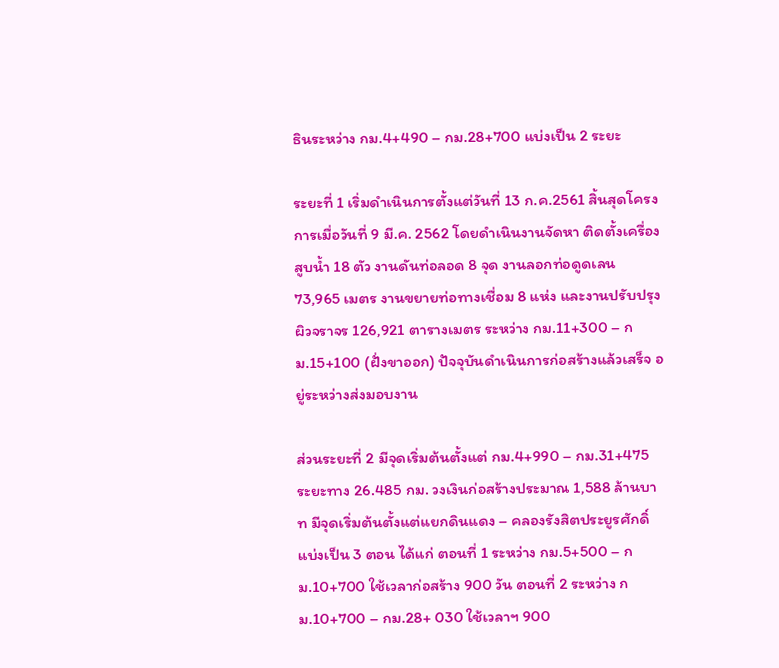ธินระหว่าง กม.4+490 – กม.28+700 แบ่งเป็น 2 ระยะ

ระยะที่ 1 เริ่มดำเนินการตั้งแต่วันที่ 13 ก.ค.2561 สิ้นสุดโครงการเมื่อวันที่ 9 มี.ค. 2562 โดยดำเนินงานจัดหา ติดตั้งเครื่องสูบน้ำ 18 ตัว งานดันท่อลอด 8 จุด งานลอกท่อดูดเลน 73,965 เมตร งานขยายท่อทางเชื่อม 8 แห่ง และงานปรับปรุงผิวจราจร 126,921 ตารางเมตร ระหว่าง กม.11+300 – กม.15+100 (ฝั่งขาออก) ปัจจุบันดำเนินการก่อสร้างแล้วเสร็จ อยู่ระหว่างส่งมอบงาน

ส่วนระยะที่ 2 มีจุดเริ่มต้นตั้งแต่ กม.4+990 – กม.31+475 ระยะทาง 26.485 กม. วงเงินก่อสร้างประมาณ 1,588 ล้านบาท มีจุดเริ่มต้นตั้งแต่แยกดินแดง – คลองรังสิตประยูรศักดิ์ แบ่งเป็น 3 ตอน ได้แก่ ตอนที่ 1 ระหว่าง กม.5+500 – กม.10+700 ใช้เวลาก่อสร้าง 900 วัน ตอนที่ 2 ระหว่าง กม.10+700 – กม.28+ 030 ใช้เวลาฯ 900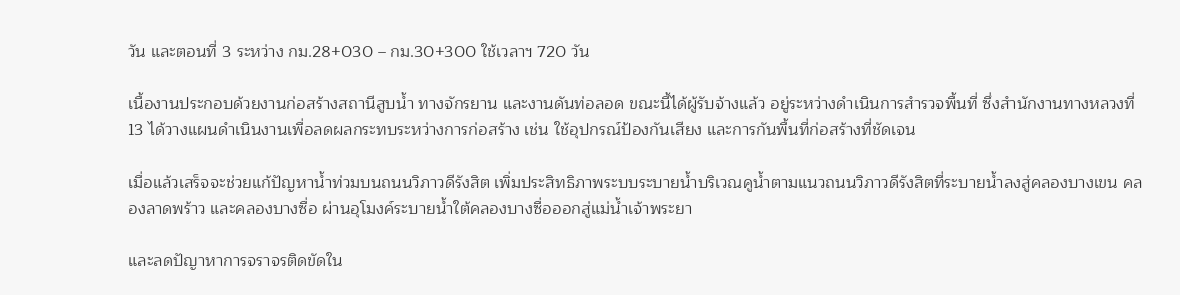วัน และตอนที่ 3 ระหว่าง กม.28+030 – กม.30+300 ใช้เวลาฯ 720 วัน

เนื้องานประกอบด้วยงานก่อสร้างสถานีสูบน้ำ ทางจักรยาน และงานดันท่อลอด ขณะนี้ได้ผู้รับจ้างแล้ว อยู่ระหว่างดำเนินการสำรวจพื้นที่ ซึ่งสำนักงานทางหลวงที่ 13 ได้วางแผนดำเนินงานเพื่อลดผลกระทบระหว่างการก่อสร้าง เช่น ใช้อุปกรณ์ป้องกันเสียง และการกันพื้นที่ก่อสร้างที่ชัดเจน

เมื่อแล้วเสร็จจะช่วยแก้ปัญหาน้ำท่วมบนถนนวิภาวดีรังสิต เพิ่มประสิทธิภาพระบบระบายน้ำบริเวณคูน้ำตามแนวถนนวิภาวดีรังสิตที่ระบายน้ำลงสู่คลองบางเขน คลองลาดพร้าว และคลองบางซื่อ ผ่านอุโมงค์ระบายน้ำใต้คลองบางซื่อออกสู่แม่น้ำเจ้าพระยา

และลดปัญาหาการจราจรติดขัดใน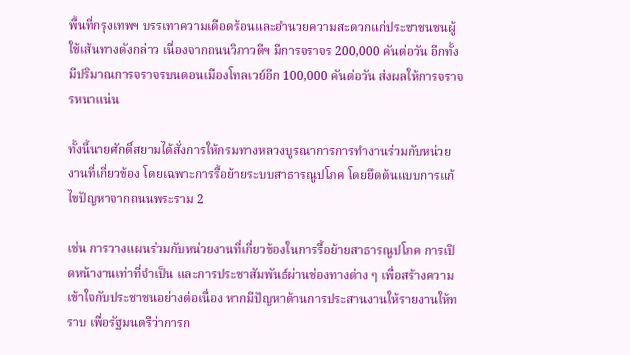พื้นที่กรุงเทพฯ บรรเทาความเดือดร้อนและอำนวยความสะดวกแก่ประชาชนชนผู้ใช้เส้นทางดังกล่าว เนื่องจากถนนวิภาวดีฯ มีการจราจร 200,000 คันต่อวัน อีกทั้งมีปริมาณการจราจรบนดอนเมืองโทลเวย์อีก 100,000 คันต่อวัน ส่งผลให้การจราจรหนาแน่น

ทั้งนี้นายศักดิ์สยามได้สั่งการให้กรมทางหลวงบูรณาการการทำงานร่วมกับหน่วยงานที่เกี่ยวข้อง โดยเฉพาะการรื้อย้ายระบบสาธารณูปโภค โดยยึดต้นแบบการแก้ไขปัญหาจากถนนพระราม 2

เช่น การวางแผนร่วมกับหน่วยงานที่เกี่ยวข้องในการรื้อย้ายสาธารณูปโภค การเปิดหน้างานเท่าที่จำเป็น และการประชาสัมพันธ์ผ่านช่องทางต่าง ๆ เพื่อสร้างความเข้าใจกับประชาชนอย่างต่อเนื่อง หากมีปัญหาด้านการประสานงานให้รายงานให้ทราบ เพื่อรัฐมนตรีว่าการก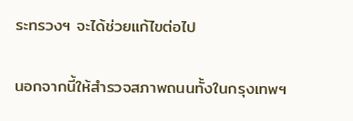ระทรวงฯ จะได้ช่วยแก้ไขต่อไป

นอกจากนี้ให้สำรวจสภาพถนนทั้งในกรุงเทพฯ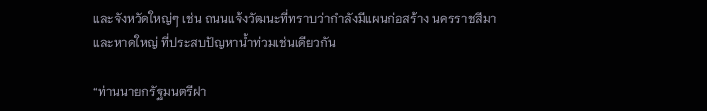และจังหวัดใหญ่ๆ เช่น ถนนแจ้งวัฒนะที่ทราบว่ากำลังมีแผนก่อสร้าง นครราชสีมา และหาดใหญ่ ที่ประสบปัญหาน้ำท่วมเช่นเดียวกัน

“ท่านนายกรัฐมนตรีฝา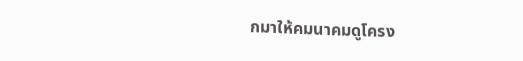กมาให้คมนาคมดูโครง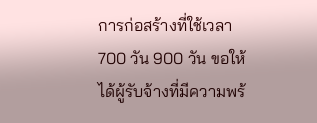การก่อสร้างที่ใช้เวลา 700 วัน 900 วัน ขอให้ได้ผู้รับจ้างที่มีความพร้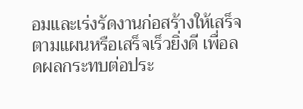อมและเร่งรัดงานก่อสร้างให้เสร็จตามแผนหรือเสร็จเร็วยิ่งดี เพื่อลดผลกระทบต่อประ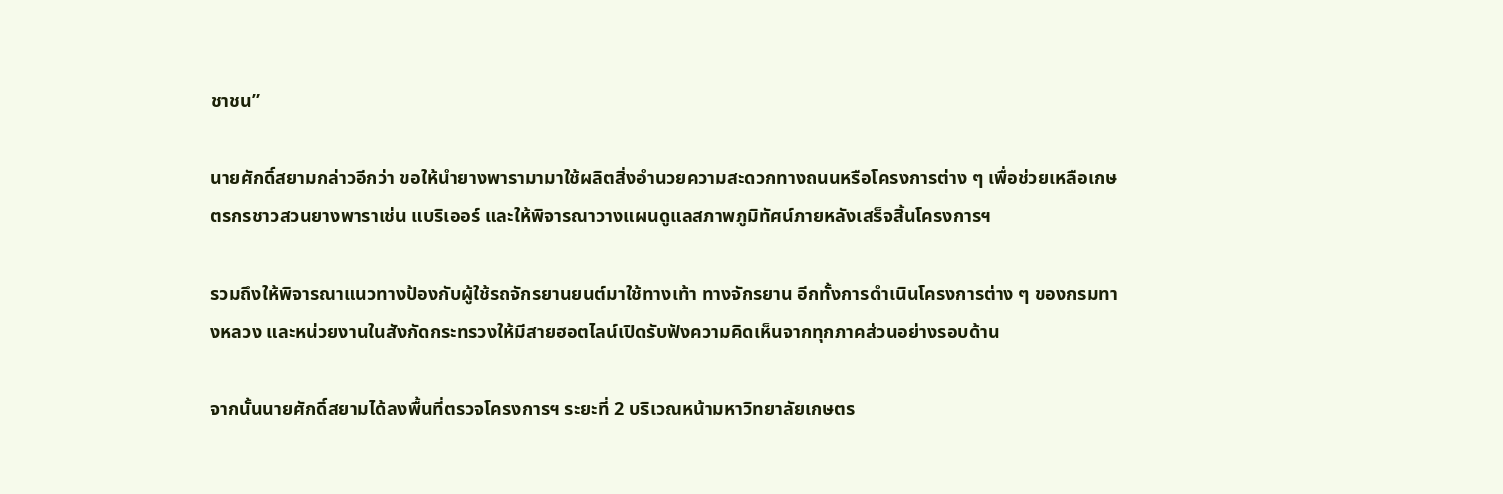ชาชน”

นายศักดิ์สยามกล่าวอีกว่า ขอให้นำยางพารามามาใช้ผลิตสิ่งอำนวยความสะดวกทางถนนหรือโครงการต่าง ๆ เพื่อช่วยเหลือเกษตรกรชาวสวนยางพาราเช่น แบริเออร์ และให้พิจารณาวางแผนดูแลสภาพภูมิทัศน์ภายหลังเสร็จสิ้นโครงการฯ

รวมถึงให้พิจารณาแนวทางป้องกับผู้ใช้รถจักรยานยนต์มาใช้ทางเท้า ทางจักรยาน อีกทั้งการดำเนินโครงการต่าง ๆ ของกรมทางหลวง และหน่วยงานในสังกัดกระทรวงให้มีสายฮอตไลน์เปิดรับฟังความคิดเห็นจากทุกภาคส่วนอย่างรอบด้าน

จากนั้นนายศักดิ์สยามได้ลงพื้นที่ตรวจโครงการฯ ระยะที่ 2 บริเวณหน้ามหาวิทยาลัยเกษตร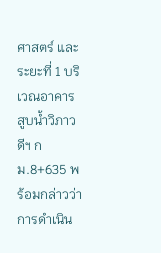ศาสตร์ และระยะที่ 1 บริเวณอาคารสูบน้ำวิภาวดีฯ กม.8+635 พร้อมกล่าวว่า การดำเนิน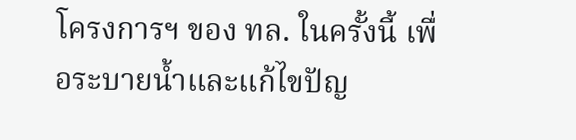โครงการฯ ของ ทล. ในครั้งนี้ เพื่อระบายน้ำและแก้ไขปัญ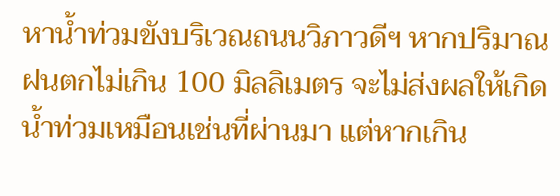หาน้ำท่วมขังบริเวณถนนวิภาวดีฯ หากปริมาณฝนตกไม่เกิน 100 มิลลิเมตร จะไม่ส่งผลให้เกิดน้ำท่วมเหมือนเช่นที่ผ่านมา แต่หากเกิน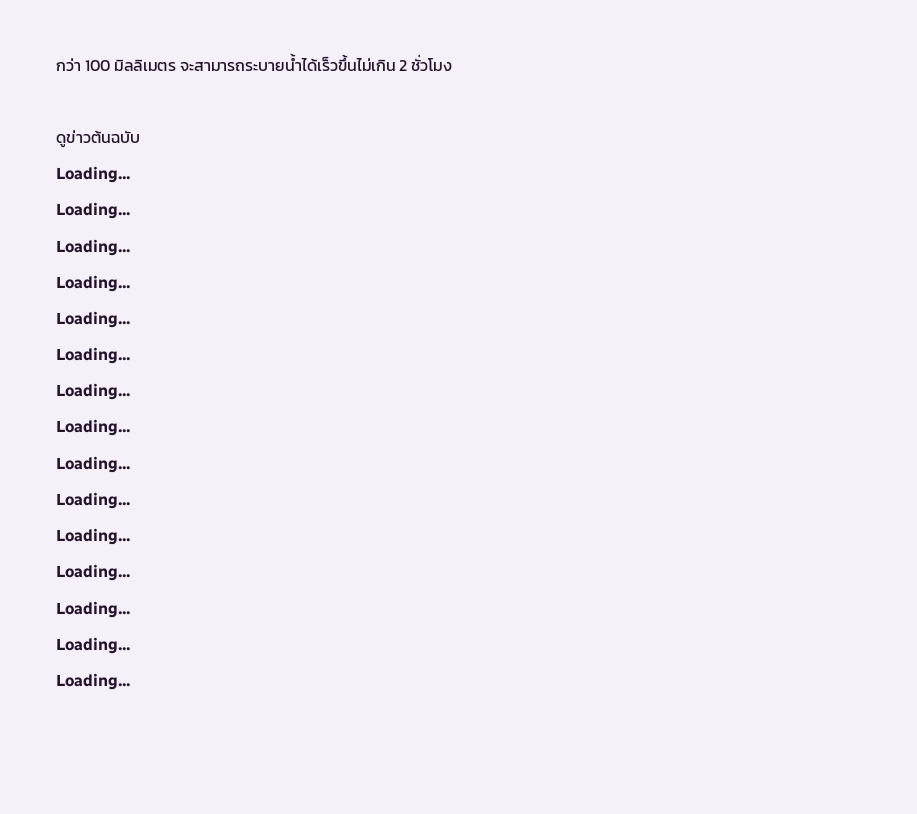กว่า 100 มิลลิเมตร จะสามารถระบายน้ำได้เร็วขึ้นไม่เกิน 2 ชั่วโมง

ดูข่าวต้นฉบับ
Loading...
Loading...
Loading...
Loading...
Loading...
Loading...
Loading...
Loading...
Loading...
Loading...
Loading...
Loading...
Loading...
Loading...
Loading...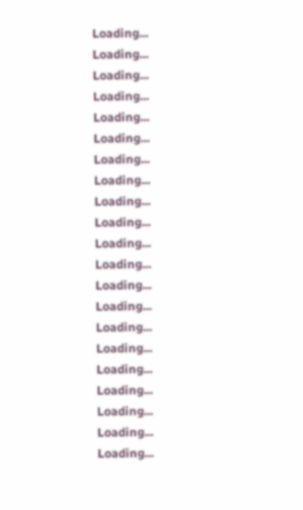Loading...
Loading...
Loading...
Loading...
Loading...
Loading...
Loading...
Loading...
Loading...
Loading...
Loading...
Loading...
Loading...
Loading...
Loading...
Loading...
Loading...
Loading...
Loading...
Loading...
Loading...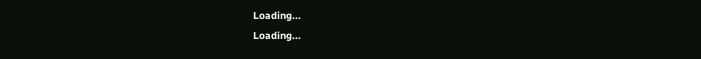Loading...
Loading...